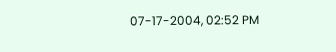07-17-2004, 02:52 PM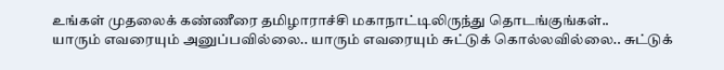உங்கள் முதலைக் கண்ணீரை தமிழாராச்சி மகாநாட்டிலிருந்து தொடங்குங்கள்..
யாரும் எவரையும் அனுப்பவில்லை.. யாரும் எவரையும் சுட்டுக் கொல்லவில்லை.. சுட்டுக்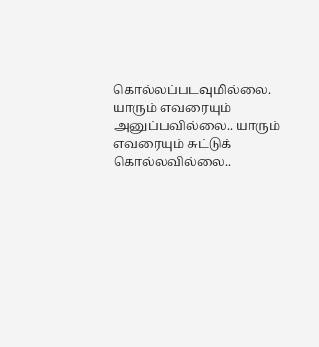கொல்லப்படவுமில்லை.
யாரும் எவரையும் அனுப்பவில்லை.. யாரும் எவரையும் சுட்டுக் கொல்லவில்லை..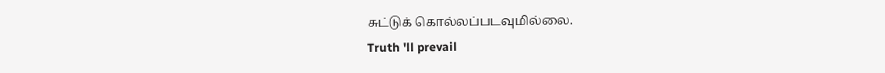சுட்டுக் கொல்லப்படவுமில்லை.
Truth 'll prevail